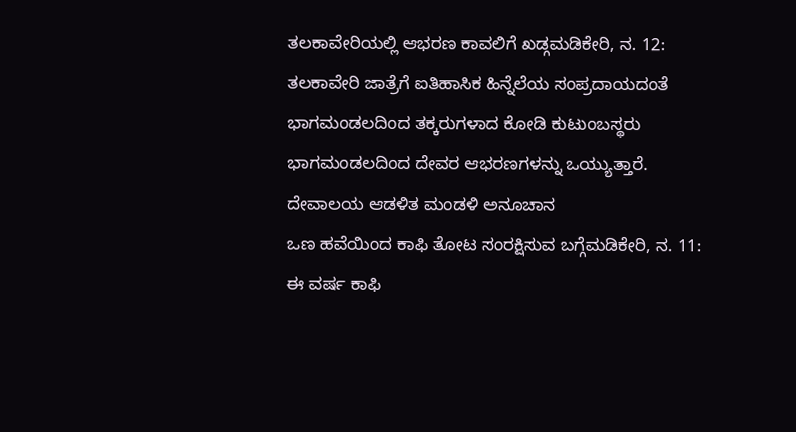ತಲಕಾವೇರಿಯಲ್ಲಿ ಆಭರಣ ಕಾವಲಿಗೆ ಖಡ್ಗಮಡಿಕೇರಿ, ನ. 12: ತಲಕಾವೇರಿ ಜಾತ್ರೆಗೆ ಐತಿಹಾಸಿಕ ಹಿನ್ನೆಲೆಯ ಸಂಪ್ರದಾಯದಂತೆ ಭಾಗಮಂಡಲದಿಂದ ತಕ್ಕರುಗಳಾದ ಕೋಡಿ ಕುಟುಂಬಸ್ಥರು ಭಾಗಮಂಡಲದಿಂದ ದೇವರ ಆಭರಣಗಳನ್ನು ಒಯ್ಯುತ್ತಾರೆ. ದೇವಾಲಯ ಆಡಳಿತ ಮಂಡಳಿ ಅನೂಚಾನ
ಒಣ ಹವೆಯಿಂದ ಕಾಫಿ ತೋಟ ಸಂರಕ್ಷಿಸುವ ಬಗ್ಗೆಮಡಿಕೇರಿ, ನ. 11: ಈ ವರ್ಷ ಕಾಫಿ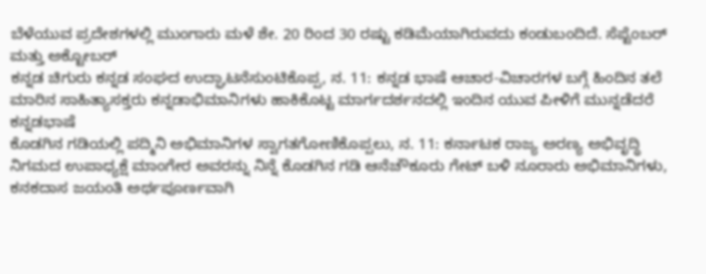ಬೆಳೆಯುವ ಪ್ರದೇಶಗಳಲ್ಲಿ ಮುಂಗಾರು ಮಳೆ ಶೇ. 20 ರಿಂದ 30 ರಷ್ಟು ಕಡಿಮೆಯಾಗಿರುವದು ಕಂಡುಬಂದಿದೆ. ಸೆಪ್ಟೆಂಬರ್ ಮತ್ತು ಅಕ್ಟೋಬರ್
ಕನ್ನಡ ಚಿಗುರು ಕನ್ನಡ ಸಂಘದ ಉದ್ಘಾಟನೆಸುಂಟಿಕೊಪ್ಪ, ನ. 11: ಕನ್ನಡ ಭಾಷೆ ಆಚಾರ-ವಿಚಾರಗಳ ಬಗ್ಗೆ ಹಿಂದಿನ ತಲೆ ಮಾರಿನ ಸಾಹಿತ್ಯಾಸಕ್ತರು ಕನ್ನಡಾಭಿಮಾನಿಗಳು ಹಾಕಿಕೊಟ್ಟ ಮಾರ್ಗದರ್ಶನದಲ್ಲಿ ಇಂದಿನ ಯುವ ಪೀಳಿಗೆ ಮುನ್ನಡೆದರೆ ಕನ್ನಡಭಾಷೆ
ಕೊಡಗಿನ ಗಡಿಯಲ್ಲಿ ಪದ್ಮಿನಿ ಅಭಿಮಾನಿಗಳ ಸ್ವಾಗತಗೋಣಿಕೊಪ್ಪಲು, ನ. 11: ಕರ್ನಾಟಕ ರಾಜ್ಯ ಅರಣ್ಯ ಅಭಿವೃದ್ಧಿ ನಿಗಮದ ಉಪಾಧ್ಯಕ್ಷೆ ಮಾಂಗೇರ ಅವರನ್ನು ನಿನ್ನೆ ಕೊಡಗಿನ ಗಡಿ ಆನೆಚೌಕೂರು ಗೇಟ್ ಬಳಿ ನೂರಾರು ಅಭಿಮಾನಿಗಳು,
ಕನಕದಾಸ ಜಯಂತಿ ಅರ್ಥಪೂರ್ಣವಾಗಿ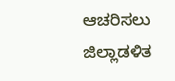ಆಚರಿಸಲು ಜಿಲ್ಲಾಡಳಿತ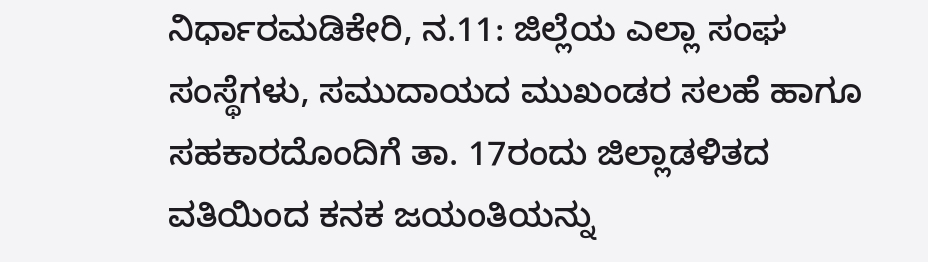ನಿರ್ಧಾರಮಡಿಕೇರಿ, ನ.11: ಜಿಲ್ಲೆಯ ಎಲ್ಲಾ ಸಂಘ ಸಂಸ್ಥೆಗಳು, ಸಮುದಾಯದ ಮುಖಂಡರ ಸಲಹೆ ಹಾಗೂ ಸಹಕಾರದೊಂದಿಗೆ ತಾ. 17ರಂದು ಜಿಲ್ಲಾಡಳಿತದ ವತಿಯಿಂದ ಕನಕ ಜಯಂತಿಯನ್ನು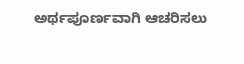ಅರ್ಥಪೂರ್ಣವಾಗಿ ಆಚರಿಸಲು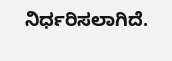ನಿರ್ಧರಿಸಲಾಗಿದೆ.